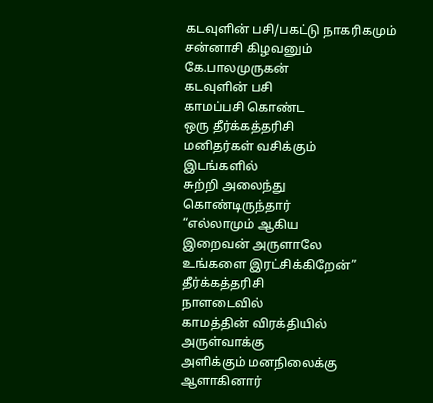கடவுளின் பசி/பகட்டு நாகரிகமும் சன்னாசி கிழவனும்
கே.பாலமுருகன்
கடவுளின் பசி
காமப்பசி கொண்ட
ஒரு தீர்க்கத்தரிசி
மனிதர்கள் வசிக்கும்
இடங்களில்
சுற்றி அலைந்து
கொண்டிருந்தார்
“எல்லாமும் ஆகிய
இறைவன் அருளாலே
உங்களை இரட்சிக்கிறேன்”
தீர்க்கத்தரிசி
நாளடைவில்
காமத்தின் விரக்தியில்
அருள்வாக்கு
அளிக்கும் மனநிலைக்கு
ஆளாகினார்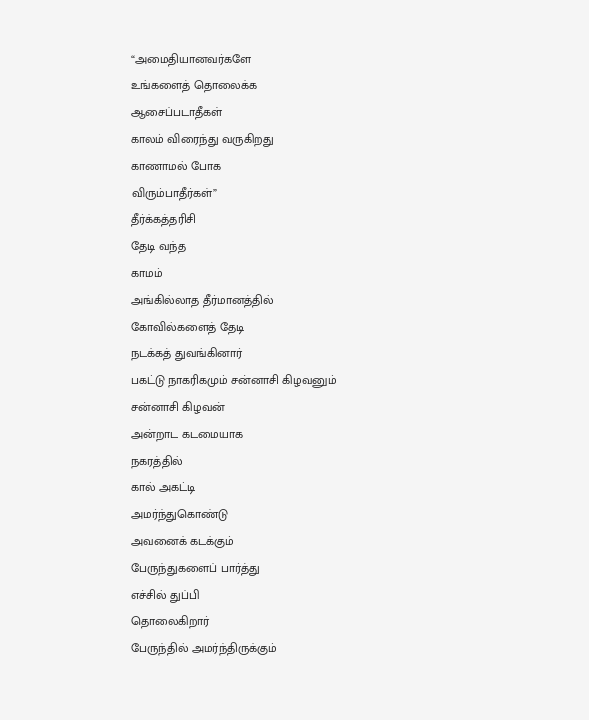“அமைதியானவர்களே
உங்களைத் தொலைக்க
ஆசைப்படாதீகள்
காலம் விரைந்து வருகிறது
காணாமல் போக
விரும்பாதீர்கள்”
தீர்க்கத்தரிசி
தேடி வந்த
காமம்
அங்கில்லாத தீர்மானத்தில்
கோவில்களைத் தேடி
நடக்கத் துவங்கினார்
பகட்டு நாகரிகமும் சன்னாசி கிழவனும்
சன்னாசி கிழவன்
அன்றாட கடமையாக
நகரத்தில்
கால் அகட்டி
அமர்ந்துகொண்டு
அவனைக் கடக்கும்
பேருந்துகளைப் பார்த்து
எச்சில் துப்பி
தொலைகிறார்
பேருந்தில் அமர்ந்திருக்கும்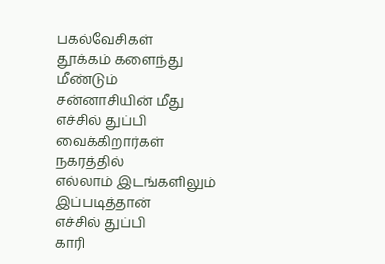பகல்வேசிகள்
தூக்கம் களைந்து
மீண்டும்
சன்னாசியின் மீது
எச்சில் துப்பி
வைக்கிறார்கள்
நகரத்தில்
எல்லாம் இடங்களிலும்
இப்படித்தான்
எச்சில் துப்பி
காரி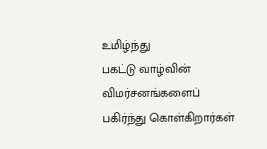உமிழ்ந்து
பகட்டு வாழ்வின்
விமர்சனங்களைப்
பகிர்ந்து கொள்கிறார்கள்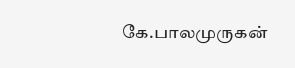கே.பாலமுருகன்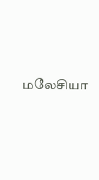மலேசியா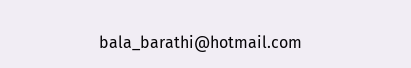bala_barathi@hotmail.com